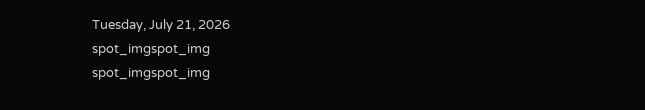Tuesday, July 21, 2026
spot_imgspot_img
spot_imgspot_img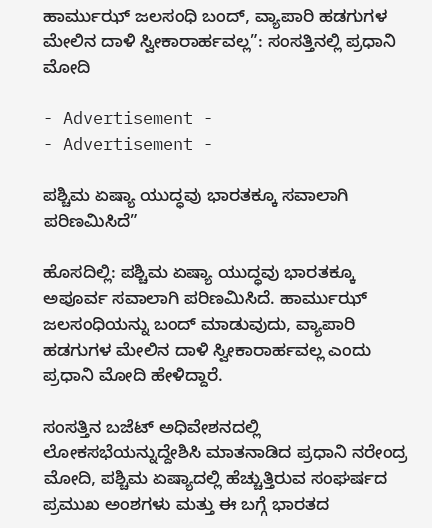ಹಾರ್ಮುಝ್ ಜಲಸಂಧಿ ಬಂದ್‌, ವ್ಯಾಪಾರಿ ಹಡಗುಗಳ ಮೇಲಿನ ದಾಳಿ ಸ್ವೀಕಾರಾರ್ಹವಲ್ಲ”: ಸಂಸತ್ತಿನಲ್ಲಿ ಪ್ರಧಾನಿ ಮೋದಿ

- Advertisement -
- Advertisement -

ಪಶ್ಚಿಮ ಏಷ್ಯಾ ಯುದ್ಧವು ಭಾರತಕ್ಕೂ ಸವಾಲಾಗಿ ಪರಿಣಮಿಸಿದೆ”

ಹೊಸದಿಲ್ಲಿ: ಪಶ್ಚಿಮ ಏಷ್ಯಾ ಯುದ್ಧವು ಭಾರತಕ್ಕೂ ಅಪೂರ್ವ ಸವಾಲಾಗಿ ಪರಿಣಮಿಸಿದೆ. ಹಾರ್ಮುಝ್ ಜಲಸಂಧಿಯನ್ನು ಬಂದ್‌ ಮಾಡುವುದು, ವ್ಯಾಪಾರಿ ಹಡಗುಗಳ ಮೇಲಿನ ದಾಳಿ ಸ್ವೀಕಾರಾರ್ಹವಲ್ಲ ಎಂದು ಪ್ರಧಾನಿ ಮೋದಿ ಹೇಳಿದ್ದಾರೆ.

ಸಂಸತ್ತಿನ ಬಜೆಟ್ ಅಧಿವೇಶನದಲ್ಲಿ ಲೋಕಸಭೆಯನ್ನುದ್ದೇಶಿಸಿ ಮಾತನಾಡಿದ ಪ್ರಧಾನಿ ನರೇಂದ್ರ ಮೋದಿ, ಪಶ್ಚಿಮ ಏಷ್ಯಾದಲ್ಲಿ ಹೆಚ್ಚುತ್ತಿರುವ ಸಂಘರ್ಷದ ಪ್ರಮುಖ ಅಂಶಗಳು ಮತ್ತು ಈ ಬಗ್ಗೆ ಭಾರತದ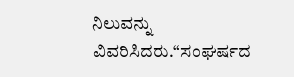ನಿಲುವನ್ನು ವಿವರಿಸಿದರು.“ಸಂಘರ್ಷದ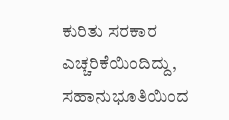ಕುರಿತು ಸರಕಾರ ಎಚ್ಚರಿಕೆಯಿಂದಿದ್ದು, ಸಹಾನುಭೂತಿಯಿಂದ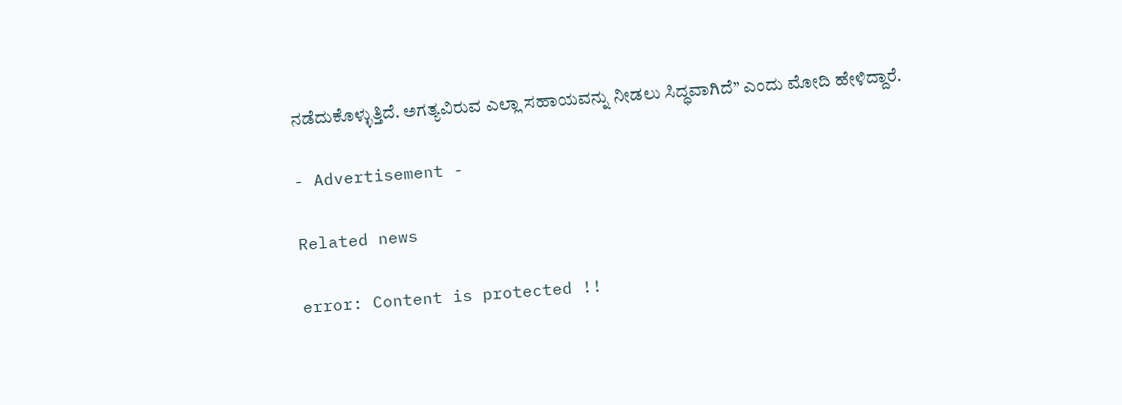ನಡೆದುಕೊಳ್ಳುತ್ತಿದೆ. ಅಗತ್ಯವಿರುವ ಎಲ್ಲಾ ಸಹಾಯವನ್ನು ನೀಡಲು ಸಿದ್ಧವಾಗಿದೆ” ಎಂದು ಮೋದಿ ಹೇಳಿದ್ದಾರೆ.

- Advertisement -

Related news

error: Content is protected !!